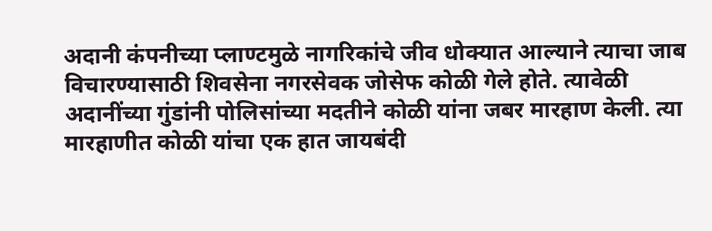अदानी कंपनीच्या प्लाण्टमुळे नागरिकांचे जीव धोक्यात आल्याने त्याचा जाब विचारण्यासाठी शिवसेना नगरसेवक जोसेफ कोळी गेले होते. त्यावेळी अदानींच्या गुंडांनी पोलिसांच्या मदतीने कोळी यांना जबर मारहाण केली. त्या मारहाणीत कोळी यांचा एक हात जायबंदी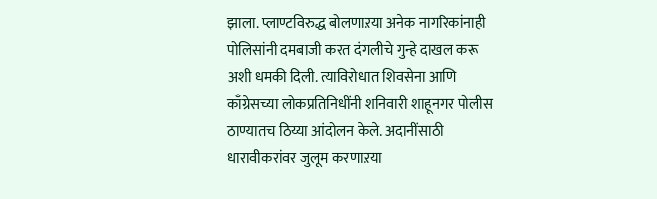झाला. प्लाण्टविरुद्ध बोलणाऱया अनेक नागरिकांनाही पोलिसांनी दमबाजी करत दंगलीचे गुन्हे दाखल करू अशी धमकी दिली. त्याविरोधात शिवसेना आणि काँग्रेसच्या लोकप्रतिनिधींनी शनिवारी शाहूनगर पोलीस ठाण्यातच ठिय्या आंदोलन केले. अदानींसाठी धारावीकरांवर जुलूम करणाऱया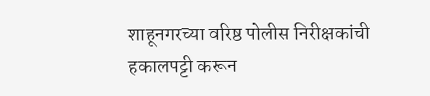शाहूनगरच्या वरिष्ठ पोलीस निरीक्षकांची हकालपट्टी करून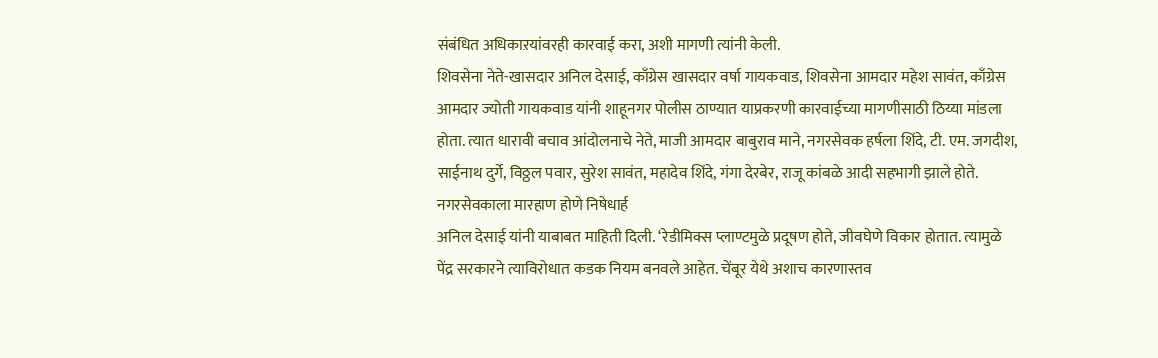संबंधित अधिकाऱयांवरही कारवाई करा, अशी मागणी त्यांनी केली.
शिवसेना नेते-खासदार अनिल देसाई, काँग्रेस खासदार वर्षा गायकवाड, शिवसेना आमदार महेश सावंत, काँग्रेस आमदार ज्योती गायकवाड यांनी शाहूनगर पोलीस ठाण्यात याप्रकरणी कारवाईच्या मागणीसाठी ठिय्या मांडला होता. त्यात धारावी बचाव आंदोलनाचे नेते, माजी आमदार बाबुराव माने, नगरसेवक हर्षला शिंदे, टी. एम. जगदीश, साईनाथ दुर्गे, विठ्ठल पवार, सुरेश सावंत, महादेव शिंदे, गंगा देरबेर, राजू कांबळे आदी सहभागी झाले होते.
नगरसेवकाला मारहाण होणे निषेधार्ह
अनिल देसाई यांनी याबाबत माहिती दिली. ‘रेडीमिक्स प्लाण्टमुळे प्रदूषण होते, जीवघेणे विकार होतात. त्यामुळे पेंद्र सरकारने त्याविरोधात कडक नियम बनवले आहेत. चेंबूर येथे अशाच कारणास्तव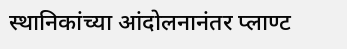स्थानिकांच्या आंदोलनानंतर प्लाण्ट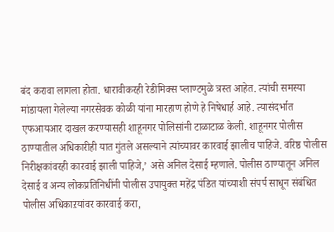बंद करावा लागला होता. धारावीकरही रेडीमिक्स प्लाण्टमुळे त्रस्त आहेत. त्यांची समस्या मांडायला गेलेल्या नगरसेवक कोळी यांना मारहाण होणे हे निषेधार्ह आहे. त्यासंदर्भात एफआयआर दाखल करण्यासही शाहूनगर पोलिसांनी टाळाटाळ केली. शाहूनगर पोलीस ठाण्यातील अधिकारीही यात गुंतले असल्याने त्यांच्यावर कारवाई झालीच पाहिजे. वरिष्ठ पोलीस निरीक्षकांवरही कारवाई झाली पाहिजे,’ असे अनिल देसाई म्हणाले. पोलीस ठाण्यातून अनिल देसाई व अन्य लोकप्रतिनिधींनी पोलीस उपायुक्त महेंद्र पंडित यांच्याशी संपर्प साधून संबंधित पोलीस अधिकाऱयांवर कारवाई करा,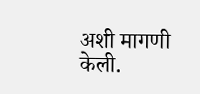अशी मागणी केली.